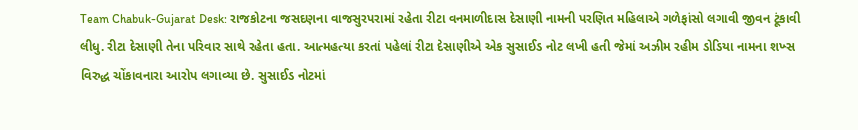Team Chabuk-Gujarat Desk: રાજકોટના જસદણના વાજસુરપરામાં રહેતા રીટા વનમાળીદાસ દેસાણી નામની પરણિત મહિલાએ ગળેફાંસો લગાવી જીવન ટૂંકાવી લીધુ. રીટા દેસાણી તેના પરિવાર સાથે રહેતા હતા. આત્મહત્યા કરતાં પહેલાં રીટા દેસાણીએ એક સુસાઈડ નોટ લખી હતી જેમાં અઝીમ રહીમ ડોડિયા નામના શખ્સ વિરુદ્ધ ચોંકાવનારા આરોપ લગાવ્યા છે. સુસાઈડ નોટમાં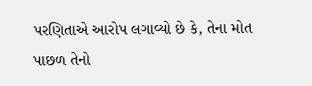પરણિતાએ આરોપ લગાવ્યો છે કે, તેના મોત પાછળ તેનો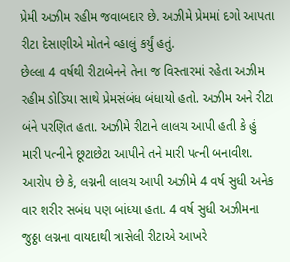પ્રેમી અઝીમ રહીમ જવાબદાર છે. અઝીમે પ્રેમમાં દગો આપતા રીટા દેસાણીએ મોતને વ્હાલું કર્યું હતું.
છેલ્લા 4 વર્ષથી રીટાબેનને તેના જ વિસ્તારમાં રહેતા અઝીમ રહીમ ડોડિયા સાથે પ્રેમસંબંધ બંધાયો હતો. અઝીમ અને રીટા બંને પરણિત હતા. અઝીમે રીટાને લાલચ આપી હતી કે હું મારી પત્નીને છૂટાછેટા આપીને તને મારી પત્ની બનાવીશ. આરોપ છે કે, લગ્નની લાલચ આપી અઝીમે 4 વર્ષ સુધી અનેક વાર શરીર સબંધ પણ બાંધ્યા હતા. 4 વર્ષ સુધી અઝીમના જુઠ્ઠા લગ્નના વાયદાથી ત્રાસેલી રીટાએ આખરે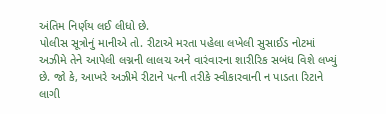અંતિમ નિર્ણય લઈ લીધો છે.
પોલીસ સૂત્રોનું માનીએ તો. રીટાએ મરતા પહેલા લખેલી સુસાઈડ નોટમાં અઝીમે તેને આપેલી લગ્નની લાલચ અને વારંવારના શારીરિક સબંધ વિશે લખ્યું છે. જો કે, આખરે અઝીમે રીટાને પત્ની તરીકે સ્વીકારવાની ન પાડતા રિટાને લાગી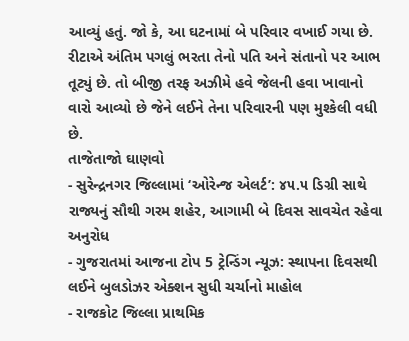આવ્યું હતું. જો કે, આ ઘટનામાં બે પરિવાર વખાઈ ગયા છે. રીટાએ અંતિમ પગલું ભરતા તેનો પતિ અને સંતાનો પર આભ તૂટ્યું છે. તો બીજી તરફ અઝીમે હવે જેલની હવા ખાવાનો વારો આવ્યો છે જેને લઈને તેના પરિવારની પણ મુશ્કેલી વધી છે.
તાજેતાજો ઘાણવો
- સુરેન્દ્રનગર જિલ્લામાં ‘ઓરેન્જ એલર્ટ’: ૪૫.૫ ડિગ્રી સાથે રાજ્યનું સૌથી ગરમ શહેર, આગામી બે દિવસ સાવચેત રહેવા અનુરોધ
- ગુજરાતમાં આજના ટોપ 5 ટ્રેન્ડિંગ ન્યૂઝ: સ્થાપના દિવસથી લઈને બુલડોઝર એક્શન સુધી ચર્ચાનો માહોલ
- રાજકોટ જિલ્લા પ્રાથમિક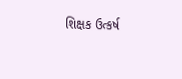શિક્ષક ઉત્કર્ષ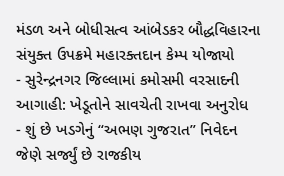મંડળ અને બોધીસત્વ આંબેડકર બૌદ્ધવિહારના સંયુક્ત ઉપક્રમે મહારક્તદાન કેમ્પ યોજાયો
- સુરેન્દ્રનગર જિલ્લામાં કમોસમી વરસાદની આગાહી: ખેડૂતોને સાવચેતી રાખવા અનુરોધ
- શું છે ખડગેનું “અભણ ગુજરાત” નિવેદન જેણે સર્જ્યું છે રાજકીય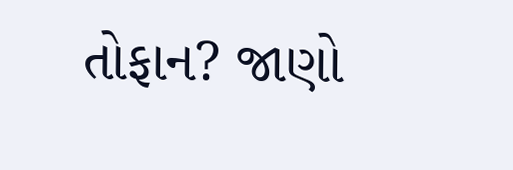તોફાન? જાણો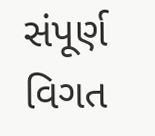સંપૂર્ણ વિગત